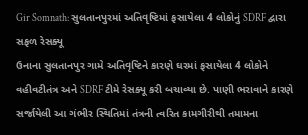Gir Somnath: સુલતાનપુરમાં અતિવૃષ્ટિમાં ફસાયેલા 4 લોકોનું SDRF દ્વારા સફળ રેસક્યૂ
ઉનાના સુલતાનપુર ગામે અતિવૃષ્ટિને કારણે ઘરમાં ફસાયેલા 4 લોકોને વહીવટીતંત્ર અને SDRF ટીમે રેસક્યૂ કરી બચાવ્યા છે. પાણી ભરાવાને કારણે સર્જાયેલી આ ગંભીર સ્થિતિમાં તંત્રની ત્વરિત કામગીરીથી તમામના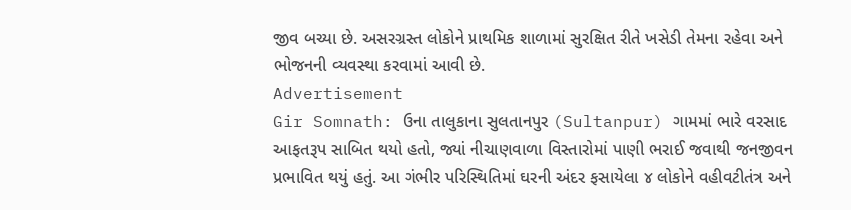જીવ બચ્યા છે. અસરગ્રસ્ત લોકોને પ્રાથમિક શાળામાં સુરક્ષિત રીતે ખસેડી તેમના રહેવા અને ભોજનની વ્યવસ્થા કરવામાં આવી છે.
Advertisement
Gir Somnath: ઉના તાલુકાના સુલતાનપુર (Sultanpur) ગામમાં ભારે વરસાદ આફતરૂપ સાબિત થયો હતો, જ્યાં નીચાણવાળા વિસ્તારોમાં પાણી ભરાઈ જવાથી જનજીવન પ્રભાવિત થયું હતું. આ ગંભીર પરિસ્થિતિમાં ઘરની અંદર ફસાયેલા ૪ લોકોને વહીવટીતંત્ર અને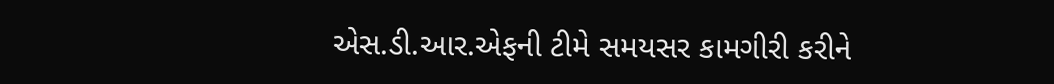એસ.ડી.આર.એફની ટીમે સમયસર કામગીરી કરીને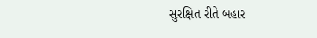સુરક્ષિત રીતે બહાર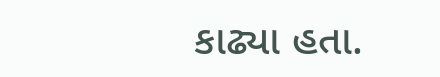કાઢ્યા હતા.